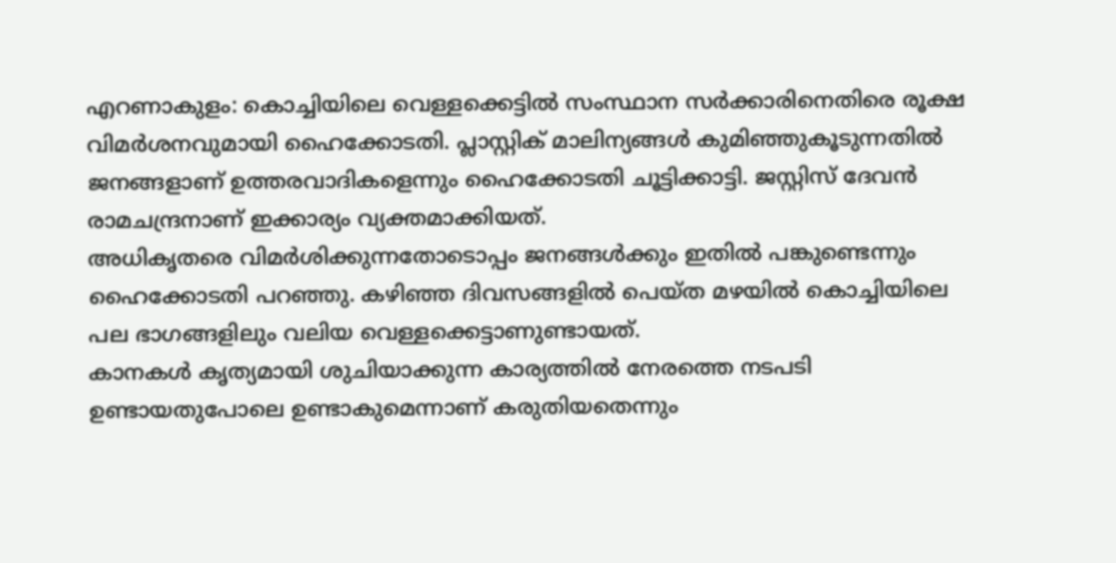എറണാകുളം: കൊച്ചിയിലെ വെള്ളക്കെട്ടിൽ സംസ്ഥാന സർക്കാരിനെതിരെ രൂക്ഷ വിമർശനവുമായി ഹൈക്കോടതി. പ്ലാസ്റ്റിക് മാലിന്യങ്ങൾ കുമിഞ്ഞുകൂടുന്നതിൽ ജനങ്ങളാണ് ഉത്തരവാദികളെന്നും ഹൈക്കോടതി ചൂട്ടിക്കാട്ടി. ജസ്റ്റിസ് ദേവൻ രാമചന്ദ്രനാണ് ഇക്കാര്യം വ്യക്തമാക്കിയത്.
അധികൃതരെ വിമർശിക്കുന്നതോടൊപ്പം ജനങ്ങൾക്കും ഇതിൽ പങ്കുണ്ടെന്നും ഹൈക്കോടതി പറഞ്ഞു. കഴിഞ്ഞ ദിവസങ്ങളിൽ പെയ്ത മഴയിൽ കൊച്ചിയിലെ പല ഭാഗങ്ങളിലും വലിയ വെള്ളക്കെട്ടാണുണ്ടായത്.
കാനകൾ കൃത്യമായി ശുചിയാക്കുന്ന കാര്യത്തിൽ നേരത്തെ നടപടി ഉണ്ടായതുപോലെ ഉണ്ടാകുമെന്നാണ് കരുതിയതെന്നും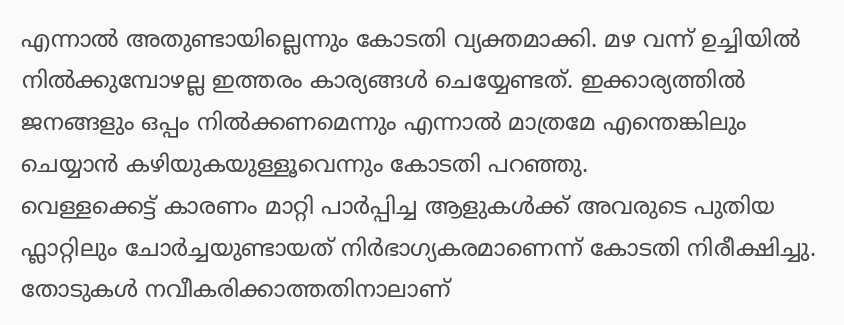എന്നാൽ അതുണ്ടായില്ലെന്നും കോടതി വ്യക്തമാക്കി. മഴ വന്ന് ഉച്ചിയിൽ നിൽക്കുമ്പോഴല്ല ഇത്തരം കാര്യങ്ങൾ ചെയ്യേണ്ടത്. ഇക്കാര്യത്തിൽ ജനങ്ങളും ഒപ്പം നിൽക്കണമെന്നും എന്നാൽ മാത്രമേ എന്തെങ്കിലും ചെയ്യാൻ കഴിയുകയുള്ളൂവെന്നും കോടതി പറഞ്ഞു.
വെള്ളക്കെട്ട് കാരണം മാറ്റി പാർപ്പിച്ച ആളുകൾക്ക് അവരുടെ പുതിയ ഫ്ലാറ്റിലും ചോർച്ചയുണ്ടായത് നിർഭാഗ്യകരമാണെന്ന് കോടതി നിരീക്ഷിച്ചു. തോടുകൾ നവീകരിക്കാത്തതിനാലാണ്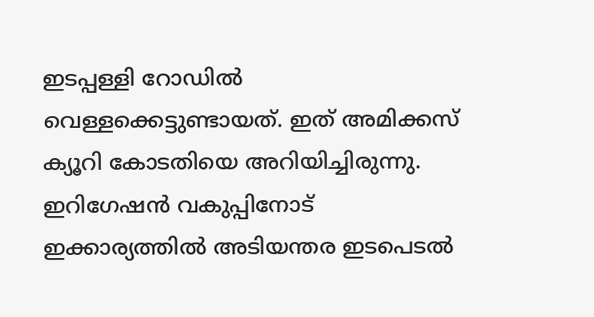ഇടപ്പള്ളി റോഡിൽ വെള്ളക്കെട്ടുണ്ടായത്. ഇത് അമിക്കസ് ക്യൂറി കോടതിയെ അറിയിച്ചിരുന്നു. ഇറിഗേഷൻ വകുപ്പിനോട് ഇക്കാര്യത്തിൽ അടിയന്തര ഇടപെടൽ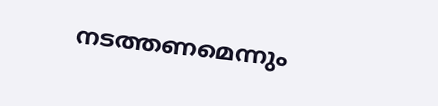നടത്തണമെന്നും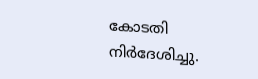കോടതി നിർദേശിച്ചു.